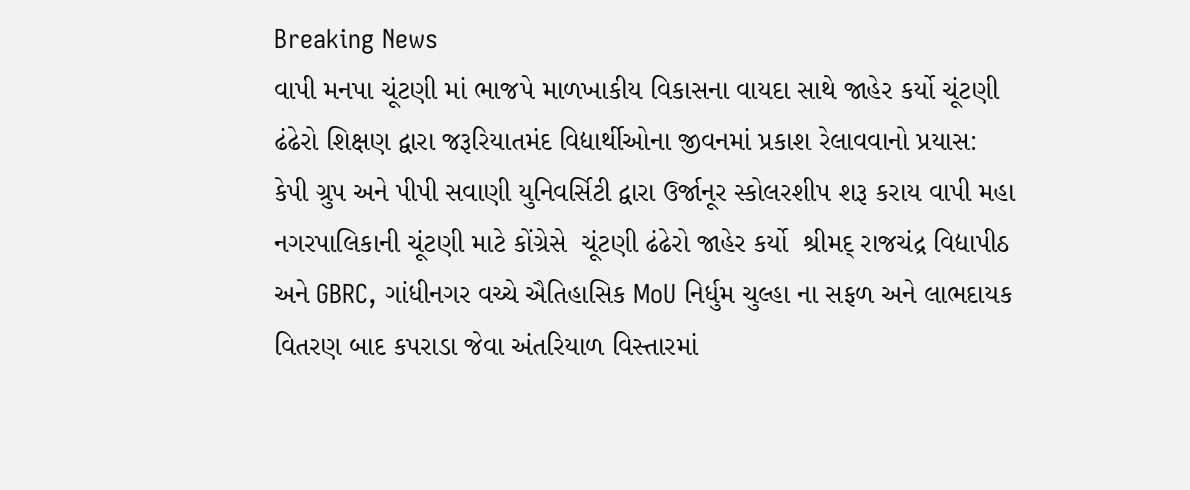Breaking News
વાપી મનપા ચૂંટણી માં ભાજપે માળખાકીય વિકાસના વાયદા સાથે જાહેર કર્યો ચૂંટણી ઢંઢેરો શિક્ષણ દ્વારા જરૂરિયાતમંદ વિદ્યાર્થીઓના જીવનમાં પ્રકાશ રેલાવવાનો પ્રયાસ: કેપી ગ્રુપ અને પીપી સવાણી યુનિવર્સિટી દ્વારા ઉર્જાનૂર સ્કોલરશીપ શરૂ કરાય વાપી મહા નગરપાલિકાની ચૂંટણી માટે કોંગ્રેસે  ચૂંટણી ઢંઢેરો જાહેર કર્યો  શ્રીમદ્ રાજચંદ્ર વિદ્યાપીઠ અને GBRC, ગાંધીનગર વચ્ચે ઐતિહાસિક MoU નિર્ધુમ ચુલ્હા ના સફળ અને લાભદાયક વિતરણ બાદ કપરાડા જેવા અંતરિયાળ વિસ્તારમાં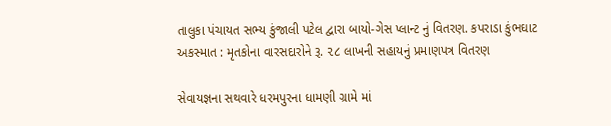તાલુકા પંચાયત સભ્ય કુંજાલી પટેલ દ્વારા બાયો-ગેસ પ્લાન્ટ નું વિતરણ. કપરાડા કુંભઘાટ અકસ્માત : મૃતકોના વારસદારોને રૂ. ૨૮ લાખની સહાયનું પ્રમાણપત્ર વિતરણ

સેવાયજ્ઞના સથવારે ધરમપુરના ધામણી ગ્રામે માં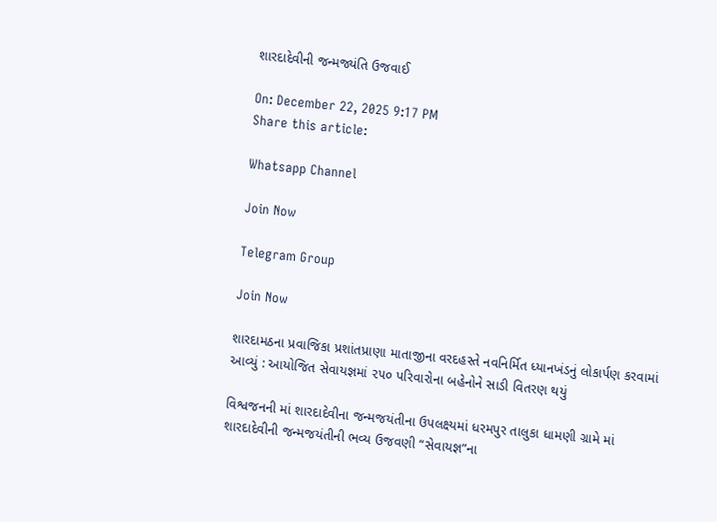શારદાદેવીની જન્મજ્યંતિ ઉજવાઈ

On: December 22, 2025 9:17 PM
Share this article:

Whatsapp Channel

Join Now

Telegram Group

Join Now

શારદામઠના પ્રવાજિકા પ્રશાંતપ્રાણા માતાજીના વરદહસ્તે નવનિર્મિત ધ્યાનખંડનું લોકાર્પણ કરવામાં આવ્યું : આયોજિત સેવાયજ્ઞમાં ૨૫૦ પરિવારોના બહેનોને સાડી વિતરણ થયું

વિશ્વજનની માં શારદાદેવીના જન્મજયંતીના ઉપલક્ષ્યમાં ધરમપુર તાલુકા ધામણી ગ્રામે માં શારદાદેવીની જન્મજયંતીની ભવ્ય ઉજવણી “સેવાયજ્ઞ”ના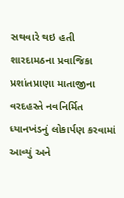સથવારે થઇ હતી શારદામઠના પ્રવાજિકા પ્રશાંતપ્રાણા માતાજીના વરદહસ્તે નવનિર્મિત ધ્યાનખંડનું લોકાર્પણ કરવામાં આવ્યું અને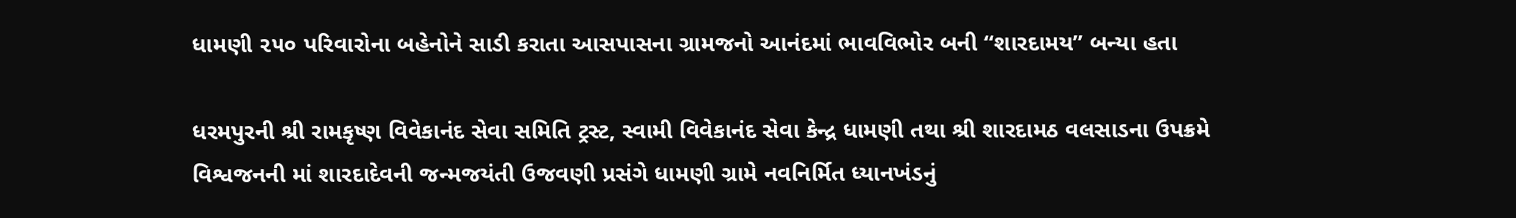ધામણી ૨૫૦ પરિવારોના બહેનોને સાડી કરાતા આસપાસના ગ્રામજનો આનંદમાં ભાવવિભોર બની “શારદામય” બન્યા હતા

ધરમપુરની શ્રી રામકૃષ્ણ વિવેકાનંદ સેવા સમિતિ ટ્રસ્ટ, સ્વામી વિવેકાનંદ સેવા કેન્દ્ર ધામણી તથા શ્રી શારદામઠ વલસાડના ઉપક્રમે વિશ્વજનની માં શારદાદેવની જન્મજયંતી ઉજવણી પ્રસંગે ધામણી ગ્રામે નવનિર્મિત ધ્યાનખંડનું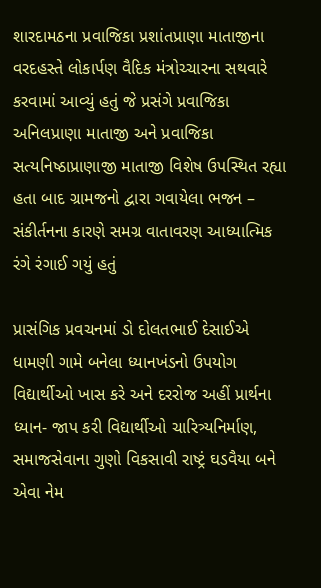શારદામઠના પ્રવાજિકા પ્રશાંતપ્રાણા માતાજીના વરદહસ્તે લોકાર્પણ વૈદિક મંત્રોચ્ચારના સથવારે કરવામાં આવ્યું હતું જે પ્રસંગે પ્રવાજિકા અનિલપ્રાણા માતાજી અને પ્રવાજિકા સત્યનિષ્ઠાપ્રાણાજી માતાજી વિશેષ ઉપસ્થિત રહ્યા હતા બાદ ગ્રામજનો દ્વારા ગવાયેલા ભજન – સંકીર્તનના કારણે સમગ્ર વાતાવરણ આધ્યાત્મિક રંગે રંગાઈ ગયું હતું

પ્રાસંગિક પ્રવચનમાં ડો દોલતભાઈ દેસાઈએ ધામણી ગામે બનેલા ધ્યાનખંડનો ઉપયોગ વિદ્યાર્થીઓ ખાસ કરે અને દરરોજ અહીં પ્રાર્થના ધ્યાન- જાપ કરી વિદ્યાર્થીઓ ચારિત્ર્યનિર્માણ, સમાજસેવાના ગુણો વિકસાવી રાષ્ટ્રં ઘડવૈયા બને એવા નેમ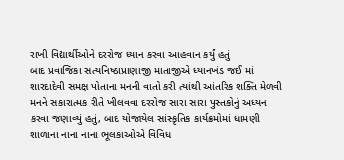રાખી વિદ્યાર્થીઓને દરરોજ ધ્યાન કરવા આહવાન કર્યું હતું
બાદ પ્રવાજિકા સત્યનિષ્ઠાપ્રાણાજી માતાજીએ ધ્યાનખંડ જઈ માં શારદાદેવી સમક્ષ પોતાના મનની વાતો કરી ત્યાંથી આંતરિક શક્તિ મેળવી મનને સકારાત્મક રીતે ખીલવવા દરરોજ સારા સારા પુસ્તકોનું અધ્યન કરવા જણાવ્યું હતું, બાદ યોજાયેલ સાંસ્કૃતિક કાર્યક્રમોમાં ધામણી શાળાના નાના નાના ભૂલકાઓએ વિવિધ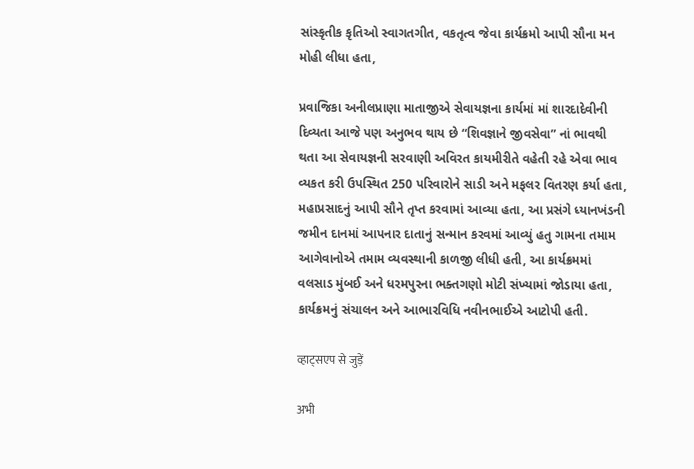સાંસ્કૃતીક કૃતિઓ સ્વાગતગીત, વકતૃત્વ જેવા કાર્યક્રમો આપી સૌના મન મોહી લીધા હતા,

પ્રવાજિકા અનીલપ્રાણા માતાજીએ સેવાયજ્ઞના કાર્યમાં માં શારદાદેવીની દિવ્યતા આજે પણ અનુભવ થાય છે “શિવજ્ઞાને જીવસેવા” નાં ભાવથી થતા આ સેવાયજ્ઞની સરવાણી અવિરત કાયમીરીતે વહેતી રહે એવા ભાવ વ્યકત કરી ઉપસ્થિત 250 પરિવારોને સાડી અને મફલર વિતરણ કર્યા હતા, મહાપ્રસાદનું આપી સૌને તૃપ્ત કરવામાં આવ્યા હતા, આ પ્રસંગે ધ્યાનખંડની જમીન દાનમાં આપનાર દાતાનું સન્માન કરવમાં આવ્યું હતુ ગામના તમામ આગેવાનોએ તમામ વ્યવસ્થાની કાળજી લીધી હતી, આ કાર્યક્રમમાં વલસાડ મુંબઈ અને ધરમપુરના ભક્તગણો મોટી સંખ્યામાં જોડાયા હતા, કાર્યક્રમનું સંચાલન અને આભારવિધિ નવીનભાઈએ આટોપી હતી.

व्हाट्सएप से जुड़ें

अभी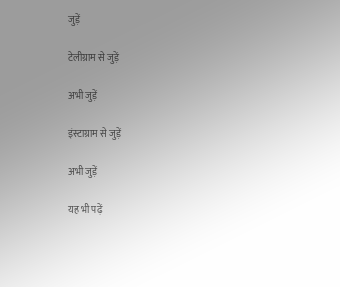जुड़ें

टेलीग्राम से जुड़ें

अभी जुड़ें

इंस्टाग्राम से जुड़ें

अभी जुड़ें

यह भी पढ़ें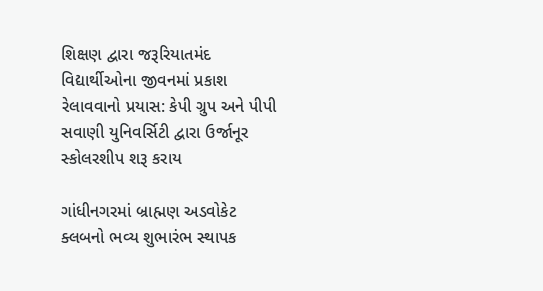શિક્ષણ દ્વારા જરૂરિયાતમંદ વિદ્યાર્થીઓના જીવનમાં પ્રકાશ રેલાવવાનો પ્રયાસ: કેપી ગ્રુપ અને પીપી સવાણી યુનિવર્સિટી દ્વારા ઉર્જાનૂર સ્કોલરશીપ શરૂ કરાય

ગાંધીનગરમાં બ્રાહ્મણ અડવોકેટ ક્લબનો ભવ્ય શુભારંભ સ્થાપક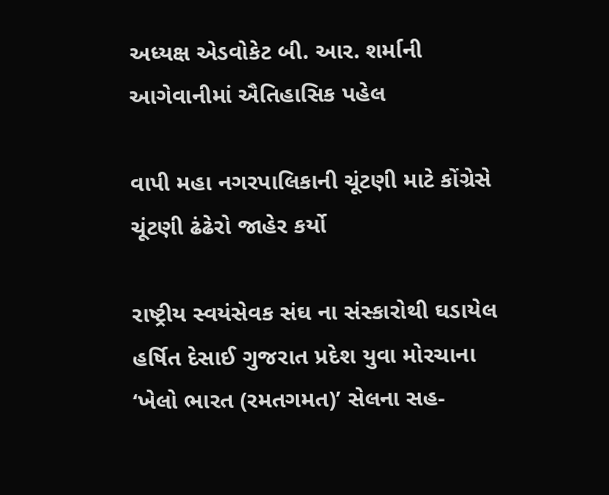અધ્યક્ષ એડવોકેટ બી. આર. શર્માની આગેવાનીમાં ઐતિહાસિક પહેલ

વાપી મહા નગરપાલિકાની ચૂંટણી માટે કોંગ્રેસે  ચૂંટણી ઢંઢેરો જાહેર કર્યો

રાષ્ટ્રીય સ્વયંસેવક સંઘ ના સંસ્કારોથી ઘડાયેલ હર્ષિત દેસાઈ ગુજરાત પ્રદેશ યુવા મોરચાના ‘ખેલો ભારત (રમતગમત)’ સેલના સહ-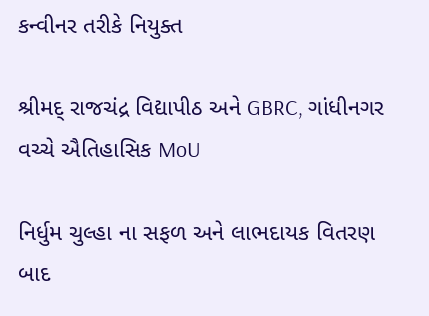કન્વીનર તરીકે નિયુક્ત

શ્રીમદ્ રાજચંદ્ર વિદ્યાપીઠ અને GBRC, ગાંધીનગર વચ્ચે ઐતિહાસિક MoU

નિર્ધુમ ચુલ્હા ના સફળ અને લાભદાયક વિતરણ બાદ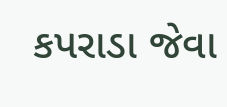કપરાડા જેવા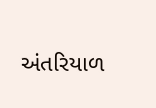અંતરિયાળ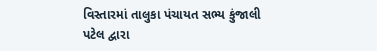વિસ્તારમાં તાલુકા પંચાયત સભ્ય કુંજાલી પટેલ દ્વારા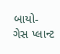બાયો-ગેસ પ્લાન્ટ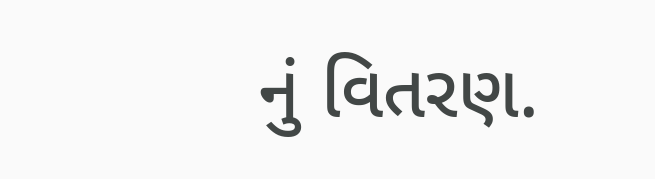નું વિતરણ.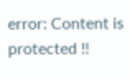error: Content is protected !!